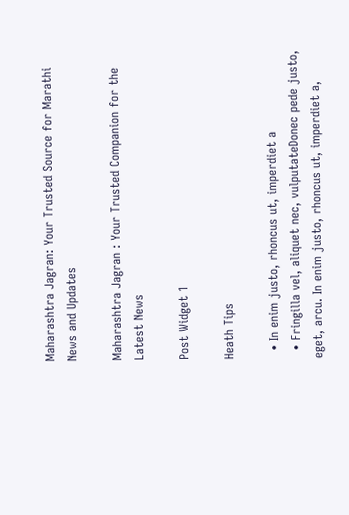Maharashtra Jagran: Your Trusted Source for Marathi News and Updates

Maharashtra Jagran : Your Trusted Companion for the Latest News

Post Widget 1

Heath Tips

  • In enim justo, rhoncus ut, imperdiet a
  • Fringilla vel, aliquet nec, vulputateDonec pede justo,  eget, arcu. In enim justo, rhoncus ut, imperdiet a,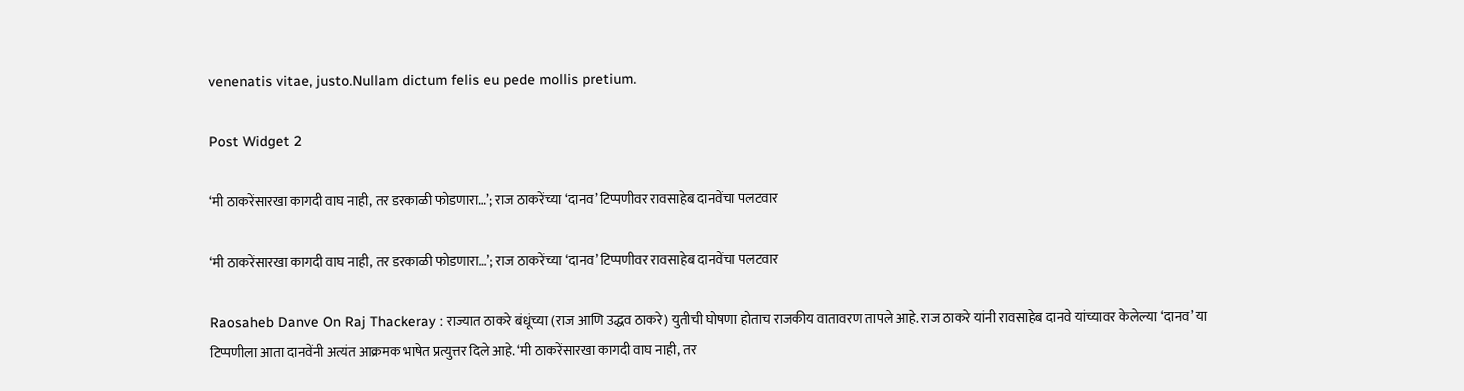venenatis vitae, justo.Nullam dictum felis eu pede mollis pretium.

Post Widget 2

‘मी ठाकरेंसारखा कागदी वाघ नाही, तर डरकाळी फोडणारा…’; राज ठाकरेंच्या ‘दानव’ टिप्पणीवर रावसाहेब दानवेंचा पलटवार

‘मी ठाकरेंसारखा कागदी वाघ नाही, तर डरकाळी फोडणारा…’; राज ठाकरेंच्या ‘दानव’ टिप्पणीवर रावसाहेब दानवेंचा पलटवार

Raosaheb Danve On Raj Thackeray : राज्यात ठाकरे बंधूंच्या (राज आणि उद्धव ठाकरे) युतीची घोषणा होताच राजकीय वातावरण तापले आहे. राज ठाकरे यांनी रावसाहेब दानवे यांच्यावर केलेल्या ‘दानव’ या टिप्पणीला आता दानवेंनी अत्यंत आक्रमक भाषेत प्रत्युत्तर दिले आहे. ‘मी ठाकरेंसारखा कागदी वाघ नाही, तर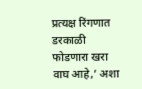प्रत्यक्ष रिंगणात डरकाळी फोडणारा खरा वाघ आहे,’ अशा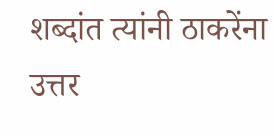शब्दांत त्यांनी ठाकरेंना उत्तर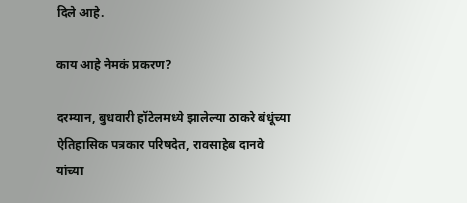दिले आहे.

काय आहे नेमकं प्रकरण?

दरम्यान, बुधवारी हॉटेलमध्ये झालेल्या ठाकरे बंधूंच्या ऐतिहासिक पत्रकार परिषदेत, रावसाहेब दानवे यांच्या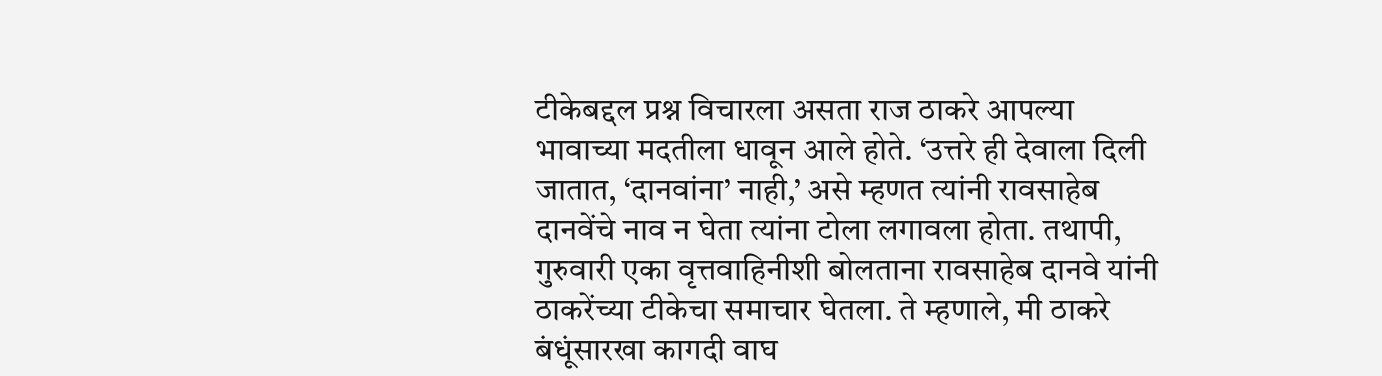टीकेबद्दल प्रश्न विचारला असता राज ठाकरे आपल्या भावाच्या मदतीला धावून आले होते. ‘उत्तरे ही देवाला दिली जातात, ‘दानवांना’ नाही,’ असे म्हणत त्यांनी रावसाहेब दानवेंचे नाव न घेता त्यांना टोला लगावला होता. तथापी, गुरुवारी एका वृत्तवाहिनीशी बोलताना रावसाहेब दानवे यांनी ठाकरेंच्या टीकेचा समाचार घेतला. ते म्हणाले, मी ठाकरे बंधूंसारखा कागदी वाघ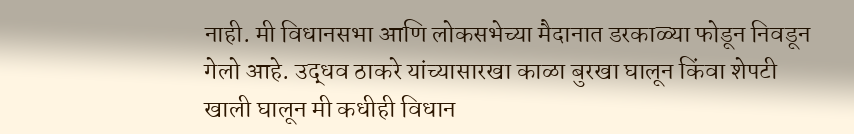नाही. मी विधानसभा आणि लोकसभेच्या मैदानात डरकाळ्या फोडून निवडून गेलो आहे. उद्धव ठाकरे यांच्यासारखा काळा बुरखा घालून किंवा शेपटी खाली घालून मी कधीही विधान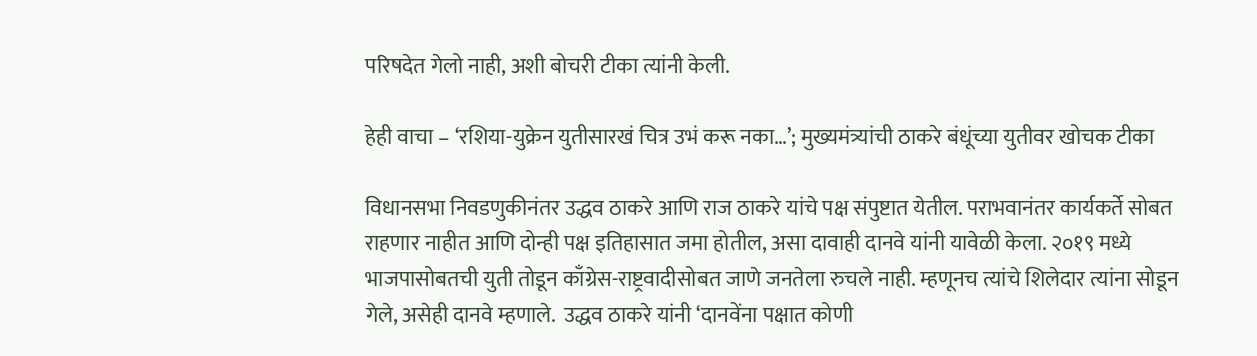परिषदेत गेलो नाही, अशी बोचरी टीका त्यांनी केली.

हेही वाचा – ‘रशिया-युक्रेन युतीसारखं चित्र उभं करू नका…’; मुख्यमंत्र्यांची ठाकरे बंधूंच्या युतीवर खोचक टीका

विधानसभा निवडणुकीनंतर उद्धव ठाकरे आणि राज ठाकरे यांचे पक्ष संपुष्टात येतील. पराभवानंतर कार्यकर्ते सोबत राहणार नाहीत आणि दोन्ही पक्ष इतिहासात जमा होतील, असा दावाही दानवे यांनी यावेळी केला. २०१९ मध्ये भाजपासोबतची युती तोडून काँग्रेस-राष्ट्रवादीसोबत जाणे जनतेला रुचले नाही. म्हणूनच त्यांचे शिलेदार त्यांना सोडून गेले, असेही दानवे म्हणाले.  उद्धव ठाकरे यांनी ‘दानवेंना पक्षात कोणी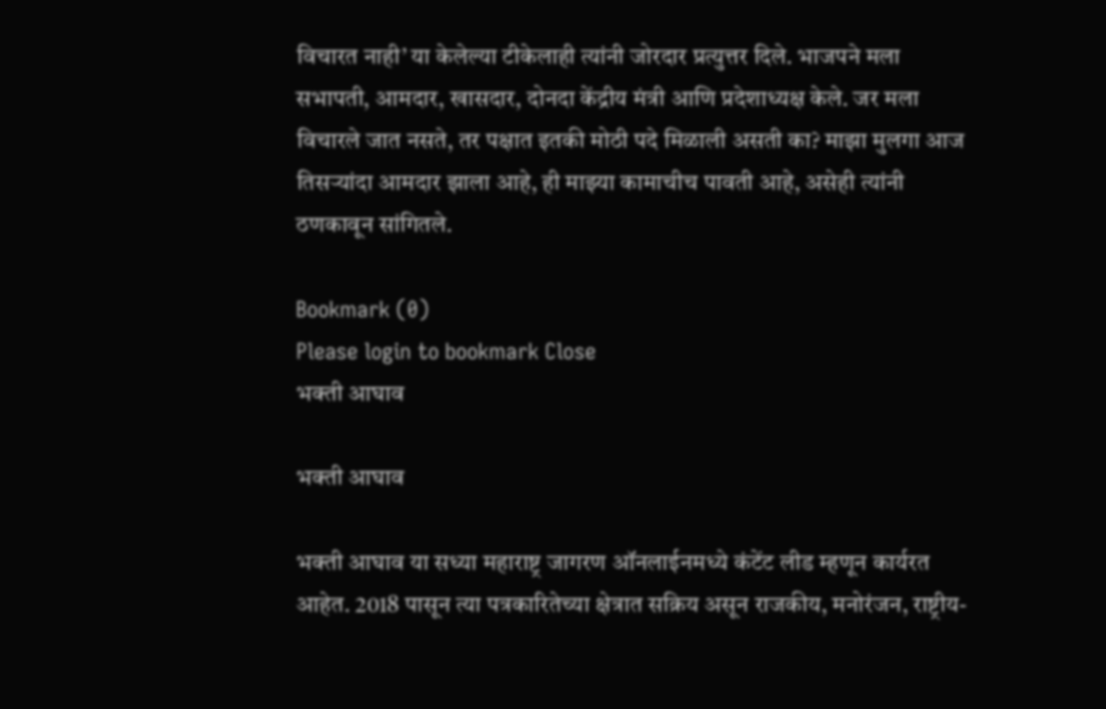विचारत नाही’ या केलेल्या टीकेलाही त्यांनी जोरदार प्रत्युत्तर दिले. भाजपने मला सभापती, आमदार, खासदार, दोनदा केंद्रीय मंत्री आणि प्रदेशाध्यक्ष केले. जर मला विचारले जात नसते, तर पक्षात इतकी मोठी पदे मिळाली असती का? माझा मुलगा आज तिसऱ्यांदा आमदार झाला आहे, ही माझ्या कामाचीच पावती आहे, असेही त्यांनी ठणकावून सांगितले.

Bookmark (0)
Please login to bookmark Close
भक्ती आघाव

भक्ती आघाव

भक्ती आघाव या सध्या महाराष्ट्र जागरण ऑनलाईनमध्ये कंटेंट लीड म्हणून कार्यरत आहेत. 2018 पासून त्या पत्रकारितेच्या क्षेत्रात सक्रिय असून राजकीय, मनोरंजन, राष्ट्रीय-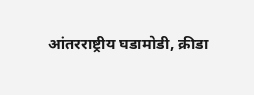आंतरराष्ट्रीय घडामोडी, क्रीडा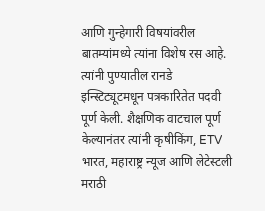आणि गुन्हेगारी विषयांवरील बातम्यांमध्ये त्यांना विशेष रस आहे. त्यांनी पुण्यातील रानडे इन्स्टिट्यूटमधून पत्रकारितेत पदवी पूर्ण केली. शैक्षणिक वाटचाल पूर्ण केल्यानंतर त्यांनी कृषीकिंग, ETV भारत, महाराष्ट्र न्यूज आणि लेटेस्टली मराठी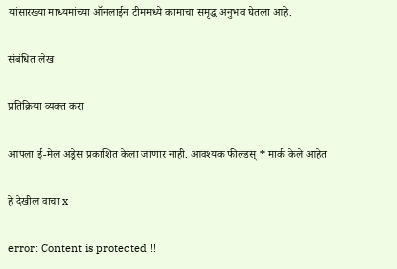यांसारख्या माध्यमांच्या ऑनलाईन टीममध्ये कामाचा समृद्ध अनुभव घेतला आहे.

संबंधित लेख

प्रतिक्रिया व्यक्त करा

आपला ई-मेल अड्रेस प्रकाशित केला जाणार नाही. आवश्यक फील्डस् * मार्क केले आहेत

हे देखील वाचा x

error: Content is protected !!